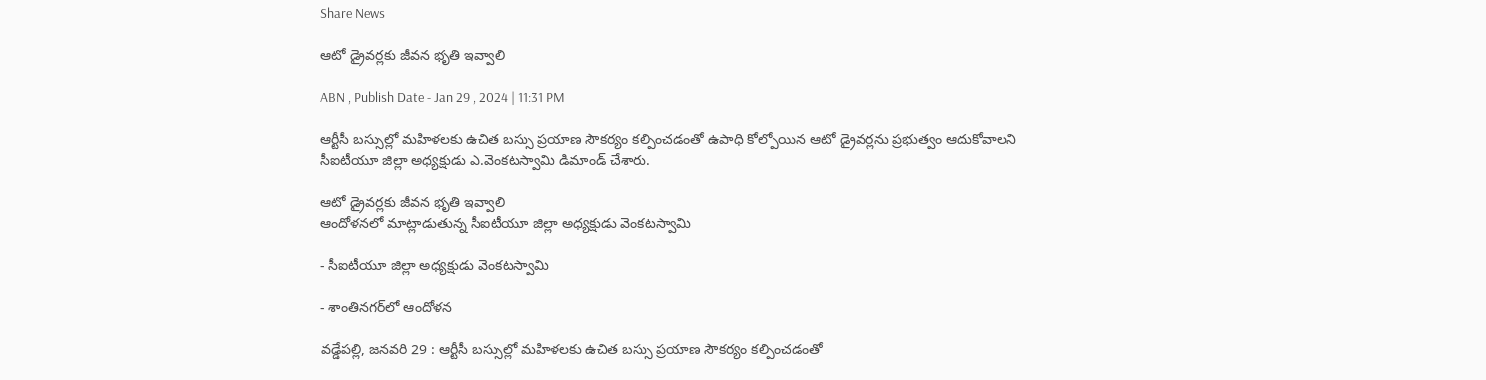Share News

ఆటో డ్రైవర్లకు జీవన భృతి ఇవ్వాలి

ABN , Publish Date - Jan 29 , 2024 | 11:31 PM

ఆర్టీసీ బస్సుల్లో మహిళలకు ఉచిత బస్సు ప్రయాణ సౌకర్యం కల్పించడంతో ఉపాధి కోల్పోయిన ఆటో డ్రైవర్లను ప్రభుత్వం ఆదుకోవాలని సీఐటీయూ జిల్లా అధ్యక్షుడు ఎ.వెంకటస్వామి డిమాండ్‌ చేశారు.

ఆటో డ్రైవర్లకు జీవన భృతి ఇవ్వాలి
ఆందోళనలో మాట్లాడుతున్న సీఐటీయూ జిల్లా అధ్యక్షుడు వెంకటస్వామి

- సీఐటీయూ జిల్లా అధ్యక్షుడు వెంకటస్వామి

- శాంతినగర్‌లో ఆందోళన

వడ్డేపల్లి, జనవరి 29 : ఆర్టీసీ బస్సుల్లో మహిళలకు ఉచిత బస్సు ప్రయాణ సౌకర్యం కల్పించడంతో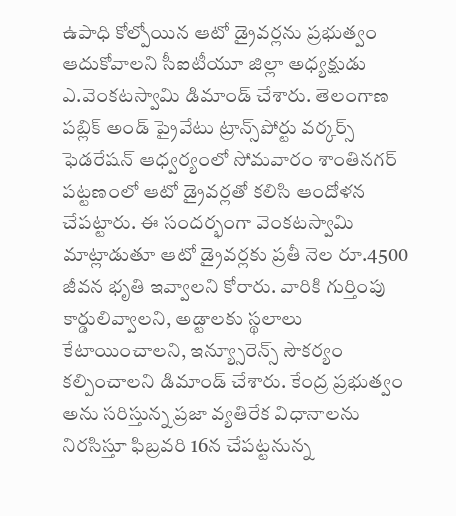ఉపాధి కోల్పోయిన ఆటో డ్రైవర్లను ప్రభుత్వం ఆదుకోవాలని సీఐటీయూ జిల్లా అధ్యక్షుడు ఎ.వెంకటస్వామి డిమాండ్‌ చేశారు. తెలంగాణ పబ్లిక్‌ అండ్‌ ప్రైవేటు ట్రాన్స్‌పోర్టు వర్కర్స్‌ ఫెడరేషన్‌ ఆధ్వర్యంలో సోమవారం శాంతినగర్‌ పట్టణంలో ఆటో డ్రైవర్లతో కలిసి ఆందోళన చేపట్టారు. ఈ సందర్భంగా వెంకటస్వామి మాట్లాడుతూ ఆటో డ్రైవర్లకు ప్రతీ నెల రూ.4500 జీవన భృతి ఇవ్వాలని కోరారు. వారికి గుర్తింపు కార్డులివ్వాలని, అడ్టాలకు స్థలాలు కేటాయించాలని, ఇన్య్సూరెన్స్‌ సౌకర్యం కల్పించాలని డిమాండ్‌ చేశారు. కేంద్ర ప్రభుత్వం అను సరిస్తున్న ప్రజా వ్యతిరేక విధానాలను నిరసిస్తూ ఫిబ్రవరి 16న చేపట్టనున్న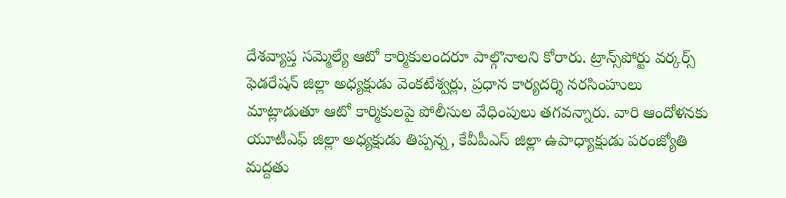దేశవ్యాప్త సమ్మెల్యే ఆటో కార్మికులందరూ పాల్గొనాలని కోరారు. ట్రాన్స్‌పోర్టు వర్కర్స్‌ ఫెడరేషన్‌ జిల్లా అధ్యక్షుడు వెంకటేశ్వర్లు, ప్రధాన కార్యదర్శి నరసింహులు మాట్లాడుతూ ఆటో కార్మికులపై పోలీసుల వేధింపులు తగవన్నారు. వారి ఆందోళనకు యూటీఎఫ్‌ జిల్లా అధ్యక్షుడు తిప్పన్న, కేవీపీఎస్‌ జిల్లా ఉపాధ్యాక్షుడు పరంజ్యోతి మద్దతు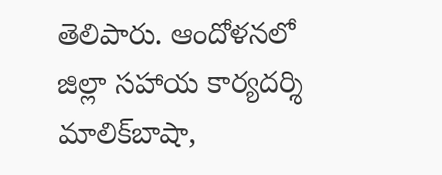తెలిపారు. ఆందోళనలో జిల్లా సహాయ కార్యదర్శి మాలిక్‌బాషా,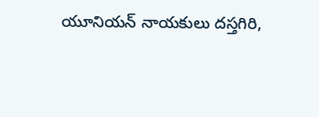యూనియన్‌ నాయకులు దస్తగిరి,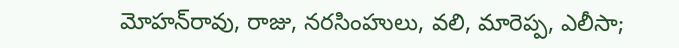మోహన్‌రావు, రాజు, నరసింహులు, వలి, మారెప్ప, ఎలీసా;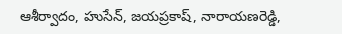ఆశీర్వాదం, హుసేన్‌, జయప్రకాష్‌, నారాయణరెడ్డి,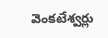వెంకటేశ్వర్లు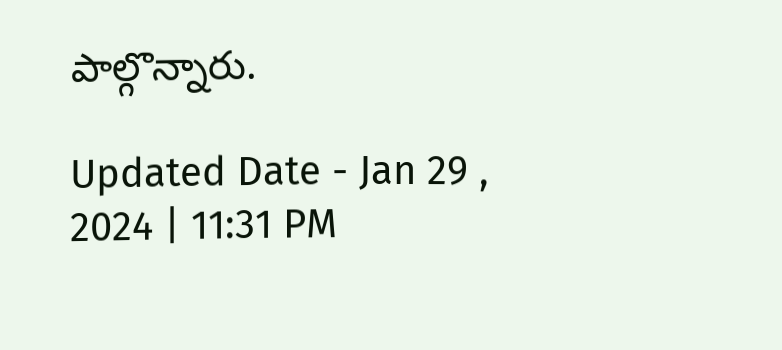పాల్గొన్నారు.

Updated Date - Jan 29 , 2024 | 11:31 PM